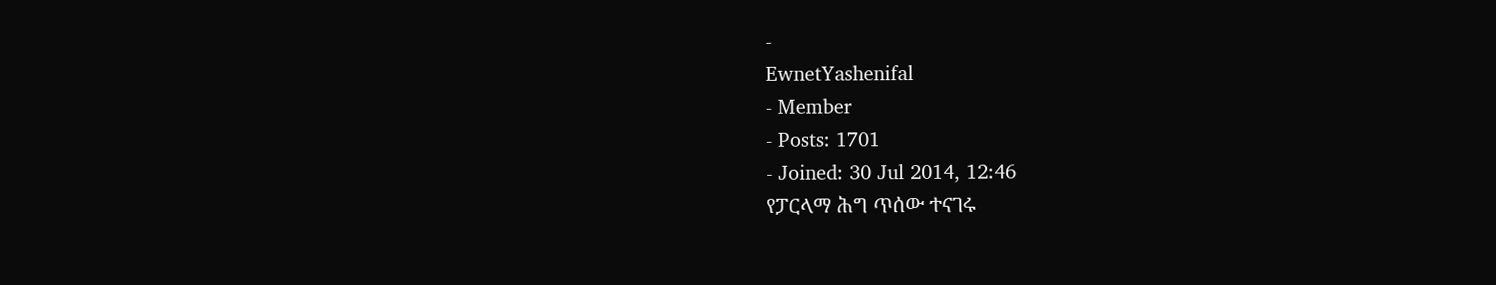-
EwnetYashenifal
- Member
- Posts: 1701
- Joined: 30 Jul 2014, 12:46
የፓርላማ ሕግ ጥሰው ተናገሩ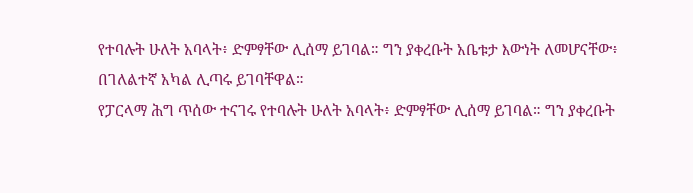የተባሉት ሁለት አባላት፥ ድምፃቸው ሊሰማ ይገባል። ግን ያቀረቡት አቤቱታ እውነት ለመሆናቸው፥ በገለልተኛ አካል ሊጣሩ ይገባቸዋል።
የፓርላማ ሕግ ጥሰው ተናገሩ የተባሉት ሁለት አባላት፥ ድምፃቸው ሊሰማ ይገባል። ግን ያቀረቡት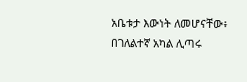አቤቱታ እውነት ለመሆናቸው፥ በገለልተኛ አካል ሊጣሩ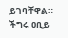ይገባቸዋል። ችግሩ ዐቢይ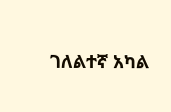ገለልተኛ አካል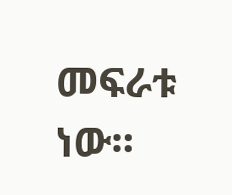መፍራቱ ነው።